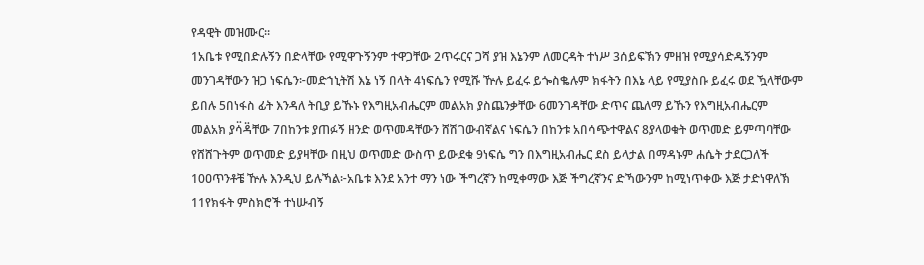የዳዊት መዝሙር።
1አቤቱ የሚበድሉኝን በድላቸው የሚዋጉኝንም ተዋጋቸው 2ጥሩርና ጋሻ ያዝ እኔንም ለመርዳት ተነሥ 3ሰይፍኽን ምዘዝ የሚያሳድዱኝንም መንገዳቸውን ዝጋ ነፍሴን፦መድኀኒትሽ እኔ ነኝ በላት 4ነፍሴን የሚሹ ዅሉ ይፈሩ ይጐስቈሉም ክፋትን በእኔ ላይ የሚያስቡ ይፈሩ ወደ ዃላቸውም ይበሉ 5በነፋስ ፊት እንዳለ ትቢያ ይኹኑ የእግዚአብሔርም መልአክ ያስጨንቃቸው 6መንገዳቸው ድጥና ጨለማ ይኹን የእግዚአብሔርም መልአክ ያሳ፟ዳ፟ቸው 7በከንቱ ያጠፉኝ ዘንድ ወጥመዳቸውን ሸሽገውብኛልና ነፍሴን በከንቱ አበሳጭተዋልና 8ያላወቁት ወጥመድ ይምጣባቸው የሸሸጉትም ወጥመድ ይያዛቸው በዚህ ወጥመድ ውስጥ ይውደቁ 9ነፍሴ ግን በእግዚአብሔር ደስ ይላታል በማዳኑም ሐሴት ታደርጋለች 10ዐጥንቶቼ ዅሉ እንዲህ ይሉኻል፦አቤቱ እንደ አንተ ማን ነው ችግረኛን ከሚቀማው እጅ ችግረኛንና ድኻውንም ከሚነጥቀው እጅ ታድነዋለኽ 11የክፋት ምስክሮች ተነሡብኝ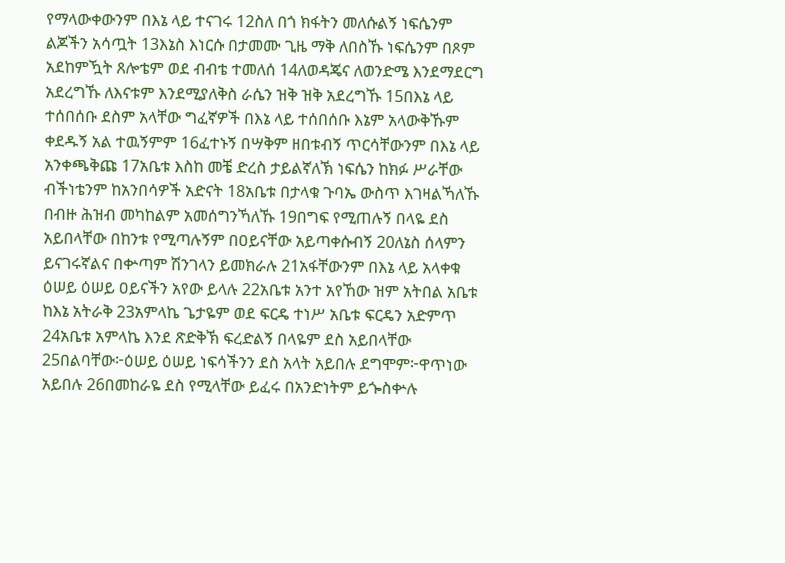የማላውቀውንም በእኔ ላይ ተናገሩ 12ስለ በጎ ክፋትን መለሱልኝ ነፍሴንም ልጆችን አሳጧት 13እኔስ እነርሱ በታመሙ ጊዜ ማቅ ለበስኹ ነፍሴንም በጾም አደከምዃት ጸሎቴም ወደ ብብቴ ተመለሰ 14ለወዳጄና ለወንድሜ እንደማደርግ አደረግኹ ለእናቱም እንደሚያለቅስ ራሴን ዝቅ ዝቅ አደረግኹ 15በእኔ ላይ ተሰበሰቡ ደስም አላቸው ግፈኛዎች በእኔ ላይ ተሰበሰቡ እኔም አላውቅኹም ቀደዱኝ አል ተዉኝምም 16ፈተኑኝ በሣቅም ዘበቱብኝ ጥርሳቸውንም በእኔ ላይ አንቀጫቅጩ 17አቤቱ እስከ መቼ ድረስ ታይልኛለኽ ነፍሴን ከክፉ ሥራቸው ብችነቴንም ከአንበሳዎች አድናት 18አቤቱ በታላቁ ጉባኤ ውስጥ እገዛልኻለኹ በብዙ ሕዝብ መካከልም አመሰግንኻለኹ 19በግፍ የሚጠሉኝ በላዬ ደስ አይበላቸው በከንቱ የሚጣሉኝም በዐይናቸው አይጣቀሱብኝ 20ለኔስ ሰላምን ይናገሩኛልና በቍጣም ሽንገላን ይመክራሉ 21አፋቸውንም በእኔ ላይ አላቀቁ ዕሠይ ዕሠይ ዐይናችን አየው ይላሉ 22አቤቱ አንተ አየኸው ዝም አትበል አቤቱ ከእኔ አትራቅ 23አምላኬ ጌታዬም ወደ ፍርዴ ተነሥ አቤቱ ፍርዴን አድምጥ 24አቤቱ አምላኬ እንደ ጽድቅኽ ፍረድልኝ በላዬም ደስ አይበላቸው 25በልባቸው፦ዕሠይ ዕሠይ ነፍሳችንን ደስ አላት አይበሉ ደግሞም፦ዋጥነው አይበሉ 26በመከራዬ ደስ የሚላቸው ይፈሩ በአንድነትም ይጐስቍሉ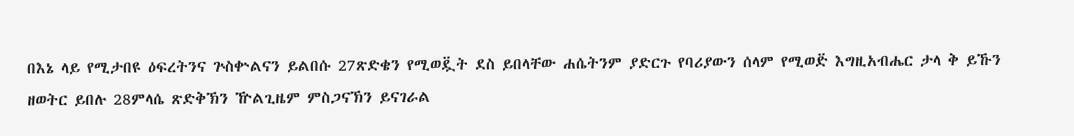በእኔ ላይ የሚታበዩ ዕፍረትንና ጕስቍልናን ይልበሱ 27ጽድቄን የሚወዷ፟ት ደስ ይበላቸው ሐሴትንም ያድርጉ የባሪያውን ሰላም የሚወድ፟ እግዚአብሔር ታላ ቅ ይኹን ዘወትር ይበሉ 28ምላሴ ጽድቅኽን ዅልጊዜም ምስጋናኽን ይናገራል